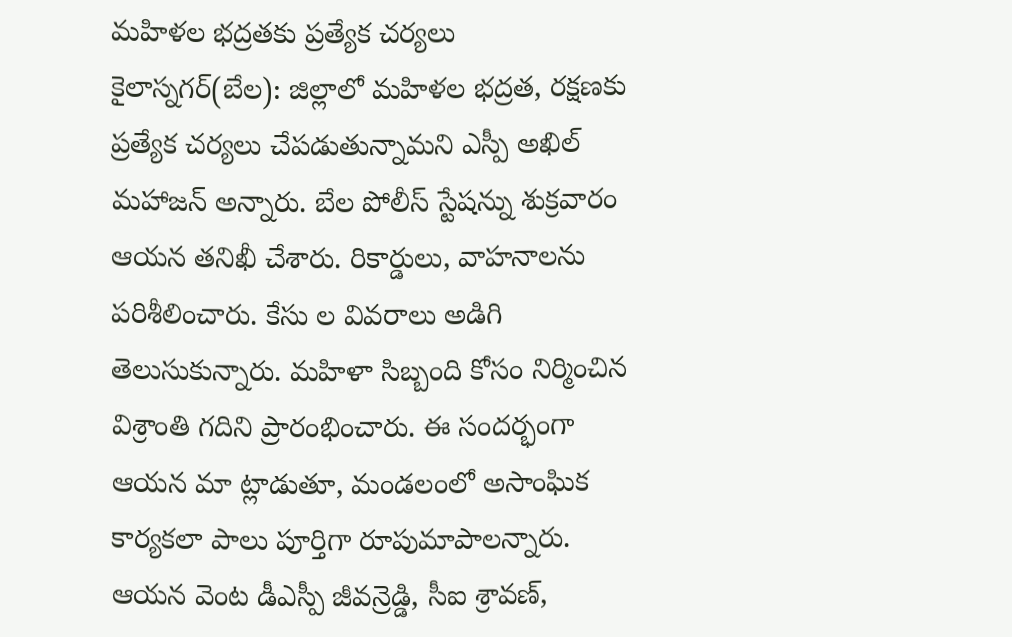మహిళల భద్రతకు ప్రత్యేక చర్యలు
కైలాస్నగర్(బేల): జిల్లాలో మహిళల భద్రత, రక్షణకు ప్రత్యేక చర్యలు చేపడుతున్నామని ఎస్పీ అఖిల్ మహాజన్ అన్నారు. బేల పోలీస్ స్టేషన్ను శుక్రవారం ఆయన తనిఖీ చేశారు. రికార్డులు, వాహనాలను పరిశీలించారు. కేసు ల వివరాలు అడిగి తెలుసుకున్నారు. మహిళా సిబ్బంది కోసం నిర్మించిన విశ్రాంతి గదిని ప్రారంభించారు. ఈ సందర్భంగా ఆయన మా ట్లాడుతూ, మండలంలో అసాంఘిక కార్యకలా పాలు పూర్తిగా రూపుమాపాలన్నారు. ఆయన వెంట డీఎస్పీ జీవన్రెడ్డి, సీఐ శ్రావణ్,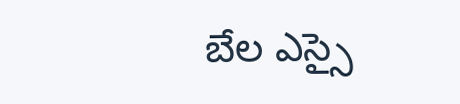బేల ఎస్సై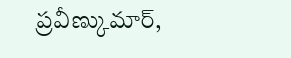ప్రవీణ్కుమార్,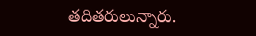తదితరులున్నారు.